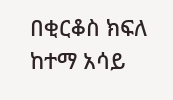በቂርቆስ ክፍለ ከተማ አሳይ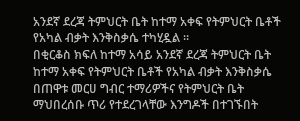አንደኛ ደረጃ ትምህርት ቤት ከተማ አቀፍ የትምህርት ቤቶች የአካል ብቃት እንቅስቃሴ ተካሂዷል ።
በቂርቆስ ክፍለ ከተማ አሳይ አንደኛ ደረጃ ትምህርት ቤት ከተማ አቀፍ የትምህርት ቤቶች የአካል ብቃት እንቅስቃሴ በጠዋቱ መርሀ ግብር ተማሪዎችና የትምህርት ቤት ማህበረሰቡ ጥሪ የተደረገላቸው እንግዶች በተገኙበት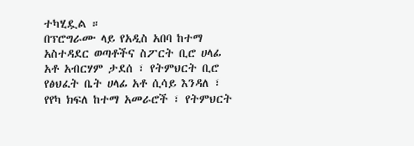ተካሂዷል ።
በፕሮግራሙ ላይ የአዲስ አበባ ከተማ አስተዳደር ወጣቶችና ስፖርት ቢሮ ሀላፊ አቶ አብርሃም ታደሰ ፣ የትምህርት ቢሮ የፅህፈት ቤት ሀላፊ አቶ ሲሳይ እንዳለ ፣ የየካ ክፍለ ከተማ አመራሮች ፣ የትምህርት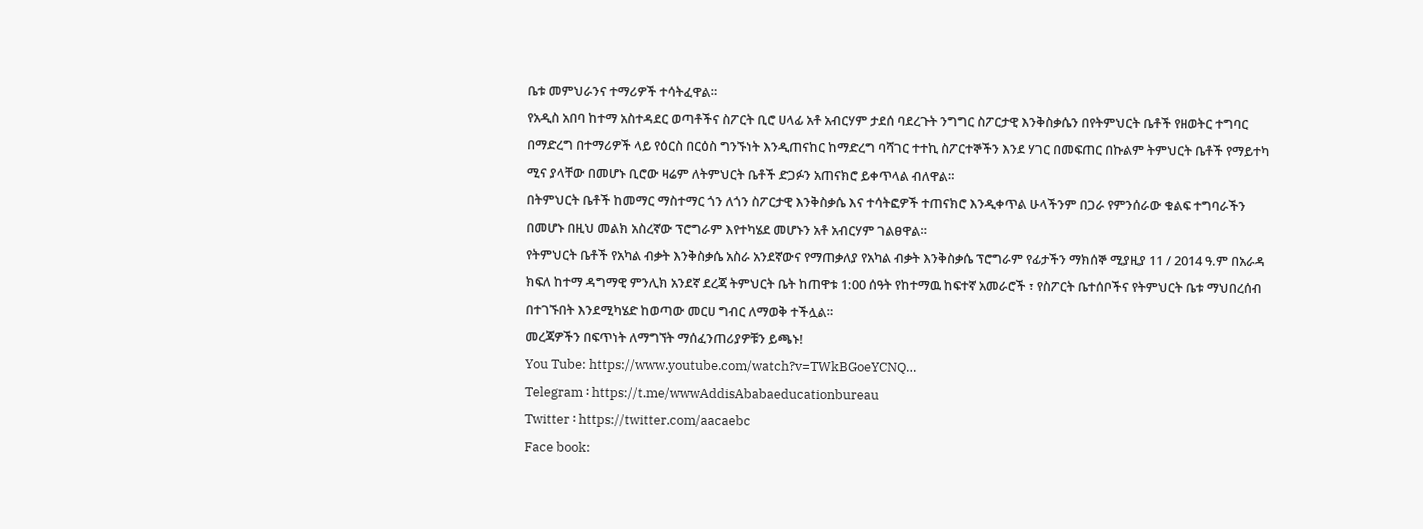ቤቱ መምህራንና ተማሪዎች ተሳትፈዋል።
የአዲስ አበባ ከተማ አስተዳደር ወጣቶችና ስፖርት ቢሮ ሀላፊ አቶ አብርሃም ታደሰ ባደረጉት ንግግር ስፖርታዊ እንቅስቃሴን በየትምህርት ቤቶች የዘወትር ተግባር በማድረግ በተማሪዎች ላይ የዕርስ በርዕስ ግንኙነት እንዲጠናከር ከማድረግ ባሻገር ተተኪ ስፖርተኞችን እንደ ሃገር በመፍጠር በኩልም ትምህርት ቤቶች የማይተካ ሚና ያላቸው በመሆኑ ቢሮው ዛሬም ለትምህርት ቤቶች ድጋፉን አጠናክሮ ይቀጥላል ብለዋል።
በትምህርት ቤቶች ከመማር ማስተማር ጎን ለጎን ስፖርታዊ እንቅስቃሴ እና ተሳትፎዎች ተጠናክሮ እንዲቀጥል ሁላችንም በጋራ የምንሰራው ቁልፍ ተግባራችን በመሆኑ በዚህ መልክ አስረኛው ፕሮግራም እየተካሄደ መሆኑን አቶ አብርሃም ገልፀዋል።
የትምህርት ቤቶች የአካል ብቃት እንቅስቃሴ አስራ አንደኛውና የማጠቃለያ የአካል ብቃት እንቅስቃሴ ፕሮግራም የፊታችን ማክሰኞ ሚያዚያ 11 / 2014 ዓ.ም በአራዳ ክፍለ ከተማ ዳግማዊ ምንሊክ አንደኛ ደረጃ ትምህርት ቤት ከጠዋቱ 1:00 ሰዓት የከተማዉ ከፍተኛ አመራሮች ፣ የስፖርት ቤተሰቦችና የትምህርት ቤቱ ማህበረሰብ በተገኙበት እንደሚካሄድ ከወጣው መርሀ ግብር ለማወቅ ተችሏል።
መረጃዎችን በፍጥነት ለማግኘት ማሰፈንጠሪያዎቹን ይጫኑ!
You Tube: https://www.youtube.com/watch?v=TWkBGoeYCNQ…
Telegram ፡ https://t.me/wwwAddisAbabaeducationbureau
Twitter ፡ https://twitter.com/aacaebc
Face book: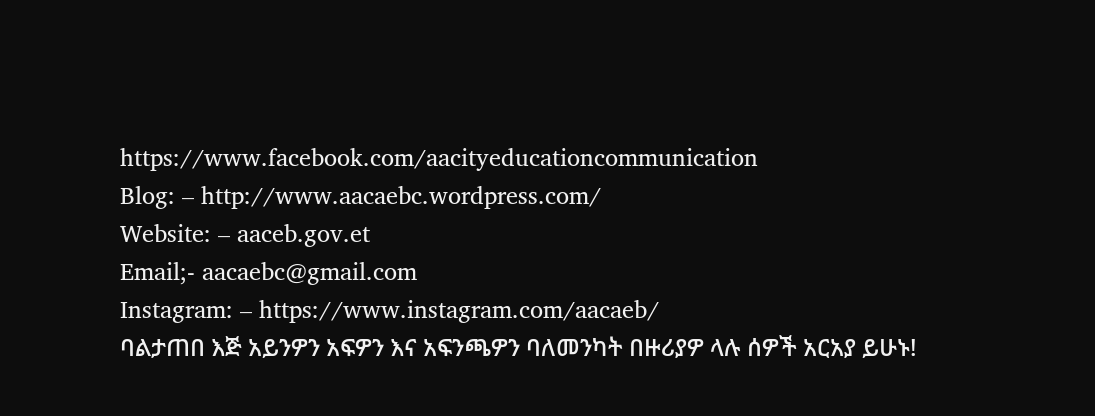https://www.facebook.com/aacityeducationcommunication
Blog: – http://www.aacaebc.wordpress.com/
Website: – aaceb.gov.et
Email;- aacaebc@gmail.com
Instagram: – https://www.instagram.com/aacaeb/
ባልታጠበ እጅ አይንዎን አፍዎን እና አፍንጫዎን ባለመንካት በዙሪያዎ ላሉ ሰዎች አርአያ ይሁኑ!